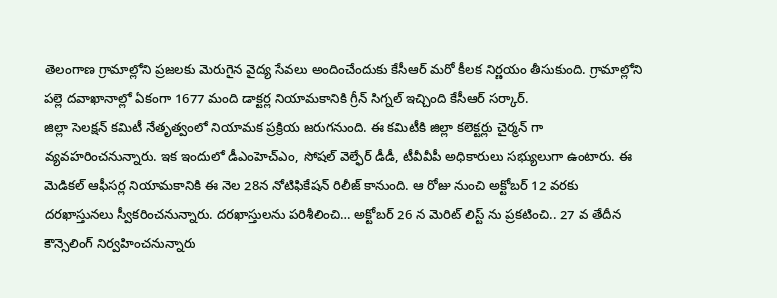తెలంగాణ గ్రామాల్లోని ప్రజలకు మెరుగైన వైద్య సేవలు అందించేందుకు కేసీఆర్ మరో కీలక నిర్ణయం తీసుకుంది. గ్రామాల్లోని పల్లె దవాఖానాల్లో ఏకంగా 1677 మంది డాక్టర్ల నియామకానికి గ్రీన్ సిగ్నల్ ఇచ్చింది కేసీఆర్ సర్కార్.
జిల్లా సెలక్షన్ కమిటీ నేతృత్వంలో నియామక ప్రక్రియ జరుగనుంది. ఈ కమిటీకి జిల్లా కలెక్టర్లు చైర్మన్ గా వ్యవహరించనున్నారు. ఇక ఇందులో డీఎంహెచ్ఎం, సోషల్ వెల్ఫేర్ డీడీ, టీవీవీపీ అధికారులు సభ్యులుగా ఉంటారు. ఈ మెడికల్ ఆఫీసర్ల నియామకానికి ఈ నెల 28న నోటిఫికేషన్ రిలీజ్ కానుంది. ఆ రోజు నుంచి అక్టోబర్ 12 వరకు దరఖాస్తునలు స్వీకరించనున్నారు. దరఖాస్తులను పరిశీలించి… అక్టోబర్ 26 న మెరిట్ లిస్ట్ ను ప్రకటించి.. 27 వ తేదీన కౌన్సెలింగ్ నిర్వహించనున్నారు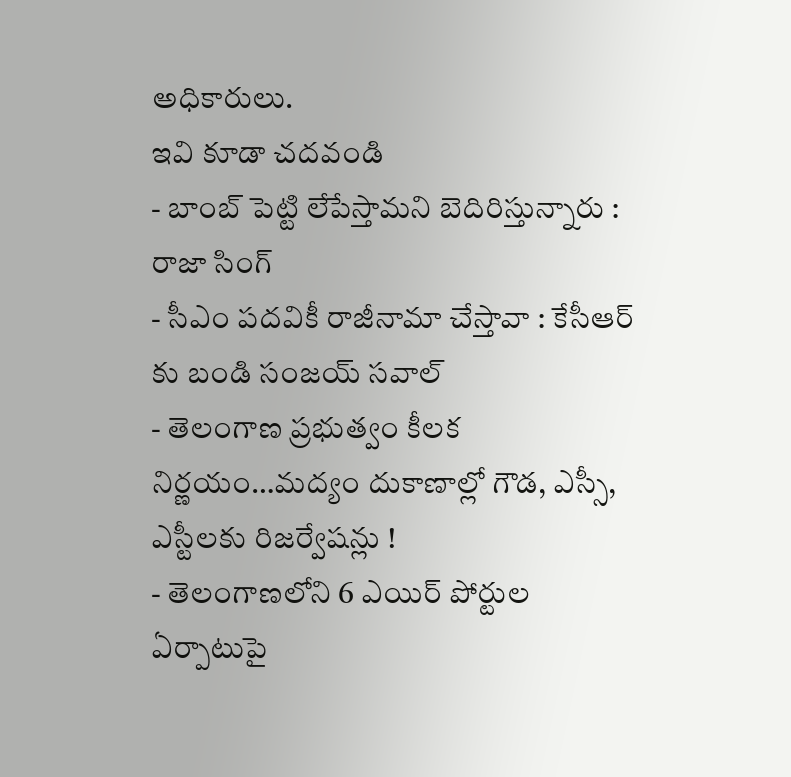అధికారులు.
ఇవి కూడా చదవండి
- బాంబ్ పెట్టి లేపేస్తామని బెదిరిస్తున్నారు : రాజా సింగ్
- సీఎం పదవికీ రాజీనామా చేస్తావా : కేసీఆర్ కు బండి సంజయ్ సవాల్
- తెలంగాణ ప్రభుత్వం కీలక నిర్ణయం…మద్యం దుకాణాల్లో గౌడ, ఎస్సీ, ఎస్టీలకు రిజర్వేషన్లు !
- తెలంగాణలోని 6 ఎయిర్ పోర్టుల ఏర్పాటుపై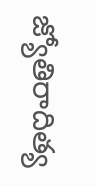జ్యోతిరాదిత్య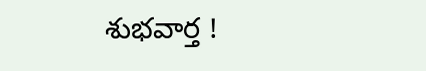శుభవార్త !